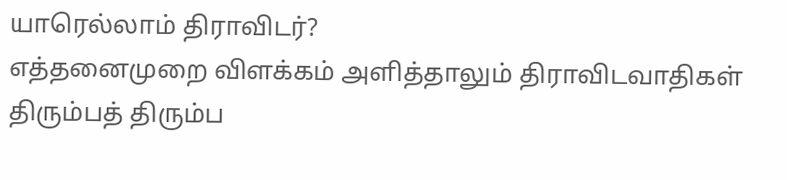யாரெல்லாம் திராவிடர்?
எத்தனைமுறை விளக்கம் அளித்தாலும் திராவிடவாதிகள் திரும்பத் திரும்ப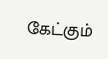கேட்கும்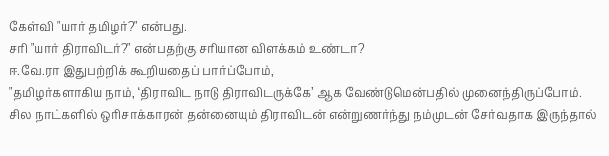கேள்வி "யார் தமிழர்?" என்பது.
சரி "யார் திராவிடர்?" என்பதற்கு சரியான விளக்கம் உண்டா?
ஈ.வே.ரா இதுபற்றிக் கூறியதைப் பார்ப்போம்,
"தமிழர்களாகிய நாம், ‘திராவிட நாடு திராவிடருக்கே’ ஆக வேண்டுமென்பதில் முனைந்திருப்போம்.
சில நாட்களில் ஒரிசாக்காரன் தன்னையும் திராவிடன் என்றுணர்ந்து நம்முடன் சேர்வதாக இருந்தால்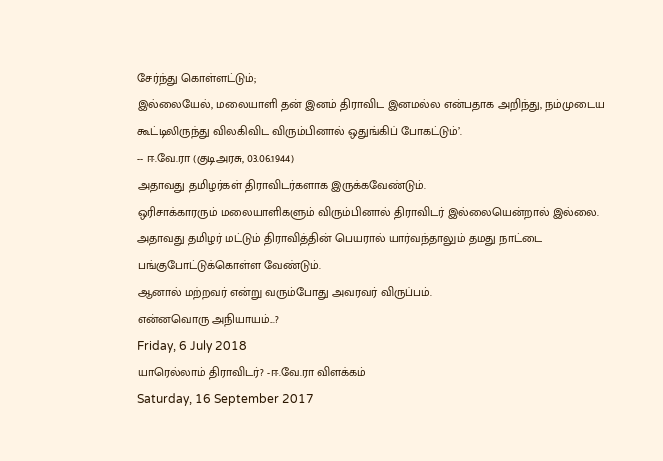சேர்ந்து கொள்ளட்டும்;
இல்லையேல், மலையாளி தன் இனம் திராவிட இனமல்ல என்பதாக அறிந்து, நம்முடைய கூட்டிலிருந்து விலகிவிட விரும்பினால் ஒதுங்கிப் போகட்டும்’.
-- ஈ.வே.ரா (குடிஅரசு, 03.06.1944)
அதாவது தமிழர்கள் திராவிடர்களாக இருக்கவேண்டும்.
ஒரிசாக்காரரும் மலையாளிகளும் விரும்பினால் திராவிடர் இல்லையென்றால் இல்லை.
அதாவது தமிழர் மட்டும் திராவித்தின் பெயரால் யார்வந்தாலும் தமது நாட்டை பங்குபோட்டுக்கொள்ள வேண்டும்.
ஆனால் மற்றவர் என்று வரும்போது அவரவர் விருப்பம்.
என்னவொரு அநியாயம்...?
Friday, 6 July 2018
யாரெல்லாம் திராவிடர்? -ஈ.வே.ரா விளக்கம்
Saturday, 16 September 2017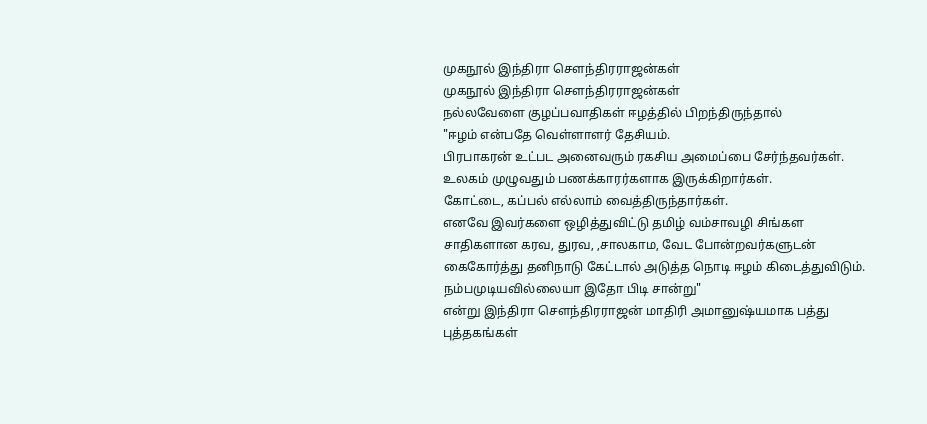முகநூல் இந்திரா சௌந்திரராஜன்கள்
முகநூல் இந்திரா சௌந்திரராஜன்கள்
நல்லவேளை குழப்பவாதிகள் ஈழத்தில் பிறந்திருந்தால்
"ஈழம் என்பதே வெள்ளாளர் தேசியம்.
பிரபாகரன் உட்பட அனைவரும் ரகசிய அமைப்பை சேர்ந்தவர்கள்.
உலகம் முழுவதும் பணக்காரர்களாக இருக்கிறார்கள்.
கோட்டை, கப்பல் எல்லாம் வைத்திருந்தார்கள்.
எனவே இவர்களை ஒழித்துவிட்டு தமிழ் வம்சாவழி சிங்கள சாதிகளான கரவ, துரவ, ,சாலகாம, வேட போன்றவர்களுடன் கைகோர்த்து தனிநாடு கேட்டால் அடுத்த நொடி ஈழம் கிடைத்துவிடும்.
நம்பமுடியவில்லையா இதோ பிடி சான்று"
என்று இந்திரா சௌந்திரராஜன் மாதிரி அமானுஷ்யமாக பத்து புத்தகங்கள்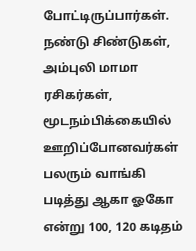போட்டிருப்பார்கள்.
நண்டு சிண்டுகள், அம்புலி மாமா ரசிகர்கள், மூடநம்பிக்கையில் ஊறிப்போனவர்கள் பலரும் வாங்கி படித்து ஆகா ஓகோ என்று 100, 120 கடிதம்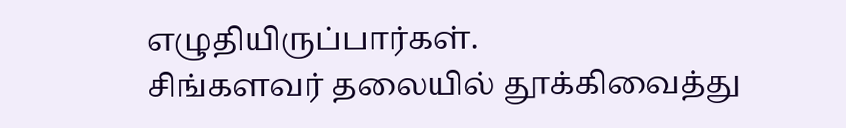எழுதியிருப்பார்கள்.
சிங்களவர் தலையில் தூக்கிவைத்து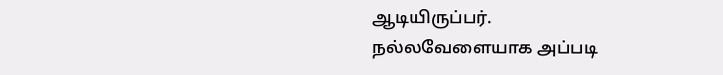ஆடியிருப்பர்.
நல்லவேளையாக அப்படி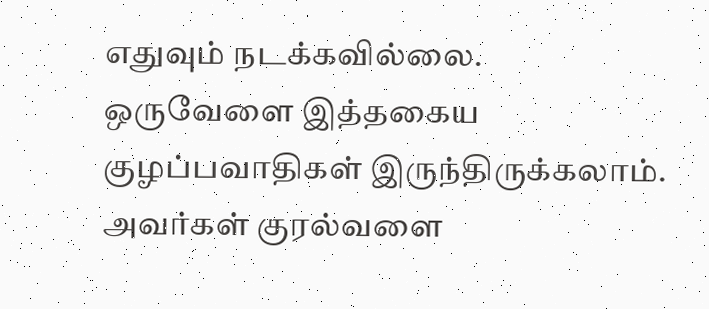எதுவும் நடக்கவில்லை.
ஒருவேளை இத்தகைய குழப்பவாதிகள் இருந்திருக்கலாம்.
அவர்கள் குரல்வளை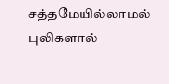சத்தமேயில்லாமல் புலிகளால்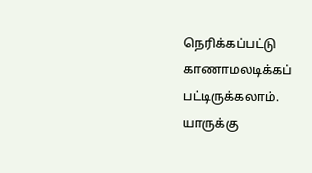நெரிக்கப்பட்டு காணாமலடிக்கப் பட்டிருக்கலாம்.
யாருக்கு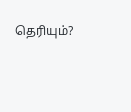தெரியும்?